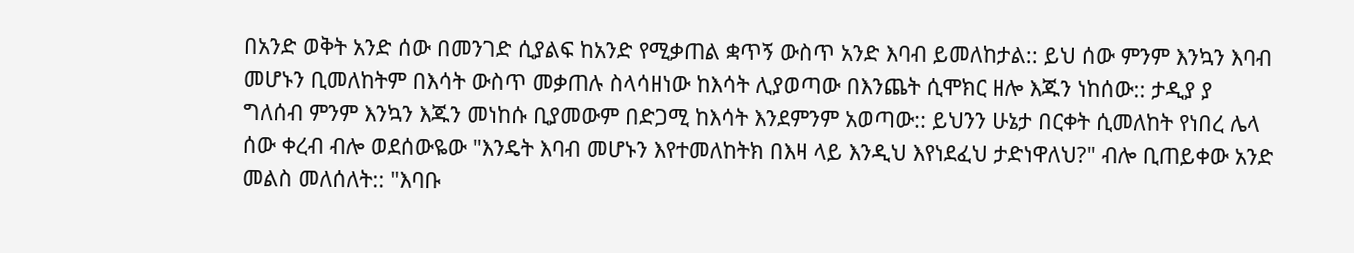በአንድ ወቅት አንድ ሰው በመንገድ ሲያልፍ ከአንድ የሚቃጠል ቋጥኝ ውስጥ አንድ እባብ ይመለከታል:: ይህ ሰው ምንም እንኳን እባብ መሆኑን ቢመለከትም በእሳት ውስጥ መቃጠሉ ስላሳዘነው ከእሳት ሊያወጣው በእንጨት ሲሞክር ዘሎ እጁን ነከሰው:: ታዲያ ያ ግለሰብ ምንም እንኳን እጁን መነከሱ ቢያመውም በድጋሚ ከእሳት እንደምንም አወጣው:: ይህንን ሁኔታ በርቀት ሲመለከት የነበረ ሌላ ሰው ቀረብ ብሎ ወደሰውዬው "እንዴት እባብ መሆኑን እየተመለከትክ በእዛ ላይ እንዲህ እየነደፈህ ታድነዋለህ?" ብሎ ቢጠይቀው አንድ መልስ መለሰለት:: "እባቡ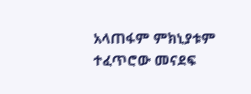አላጠፋም ምክኒያቱም ተፈጥሮው መናደፍ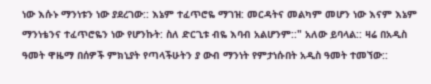ነው እሱኑ ማንነቱን ነው ያደረገው:: እኔም ተፈጥሮዬ ማገዝ: መርዳትና መልካም መሆን ነው እናም እኔም ማንነቴንና ተፈጥሮዬን ነው የሆንኩት: ስለ ድርጊቱ ብዬ እባብ አልሆንም::" አለው ይባላል:: ዛሬ በአዲስ ዓመት ዋዜማ በሰዎች ምክኒያት የጣላችሁትን ያ ውብ ማንነት የምታነሱበት አዲስ ዓመት ተመኘው::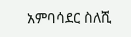አምባሳደር ስለሺ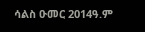ሳልስ ዑመር 2014ዓ.ም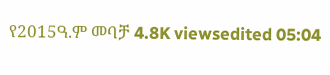የ2015ዓ.ም መባቻ 4.8K viewsedited 05:04